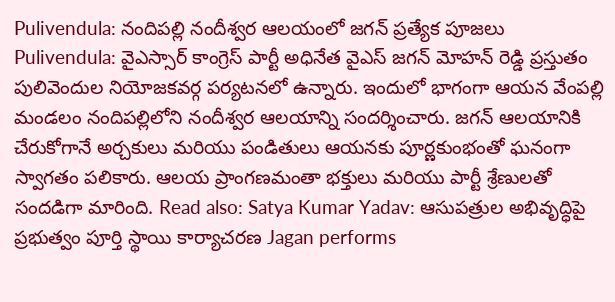Pulivendula: నందిపల్లి నందీశ్వర ఆలయంలో జగన్ ప్రత్యేక పూజలు
Pulivendula: వైఎస్సార్ కాంగ్రెస్ పార్టీ అధినేత వైఎస్ జగన్ మోహన్ రెడ్డి ప్రస్తుతం పులివెందుల నియోజకవర్గ పర్యటనలో ఉన్నారు. ఇందులో భాగంగా ఆయన వేంపల్లి మండలం నందిపల్లిలోని నందీశ్వర ఆలయాన్ని సందర్శించారు. జగన్ ఆలయానికి చేరుకోగానే అర్చకులు మరియు పండితులు ఆయనకు పూర్ణకుంభంతో ఘనంగా స్వాగతం పలికారు. ఆలయ ప్రాంగణమంతా భక్తులు మరియు పార్టీ శ్రేణులతో సందడిగా మారింది. Read also: Satya Kumar Yadav: ఆసుపత్రుల అభివృద్ధిపై ప్రభుత్వం పూర్తి స్థాయి కార్యాచరణ Jagan performs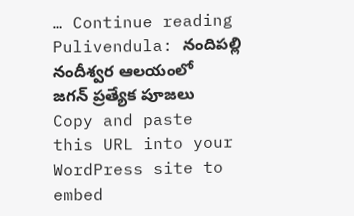… Continue reading Pulivendula: నందిపల్లి నందీశ్వర ఆలయంలో జగన్ ప్రత్యేక పూజలు
Copy and paste this URL into your WordPress site to embed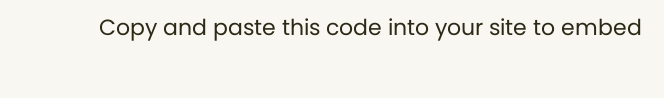Copy and paste this code into your site to embed